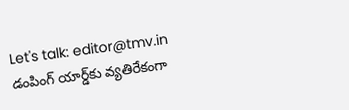Let's talk: editor@tmv.in
డంపింగ్ యార్డ్‌కు వ్యతిరేకంగా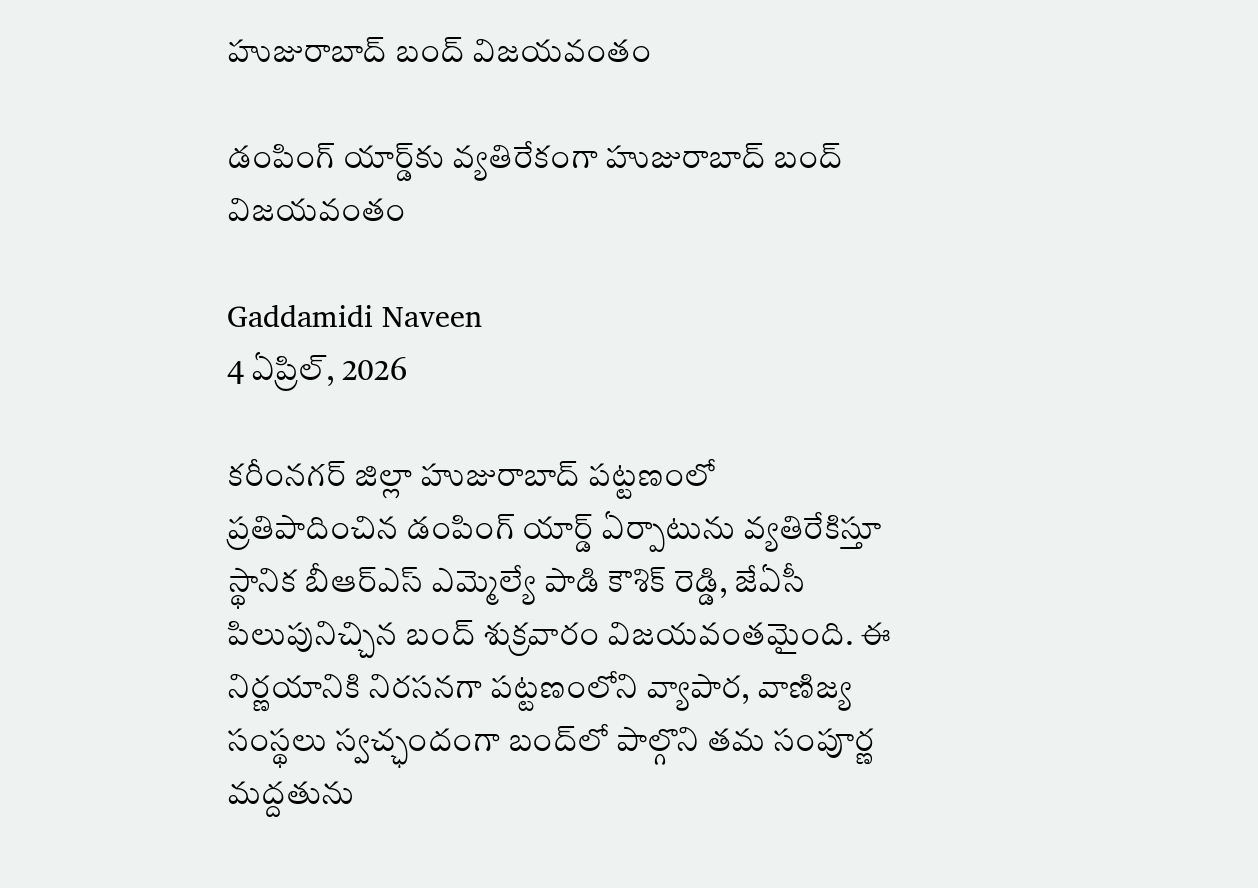హుజురాబాద్ బంద్ విజయవంతం

డంపింగ్ యార్డ్‌కు వ్యతిరేకంగా హుజురాబాద్ బంద్ విజయవంతం

Gaddamidi Naveen
4 ఏప్రిల్, 2026

కరీంనగర్ జిల్లా హుజురాబాద్ పట్టణంలో ప్రతిపాదించిన డంపింగ్ యార్డ్ ఏర్పాటును వ్యతిరేకిస్తూ స్థానిక బీఆర్ఎస్ ఎమ్మెల్యే పాడి కౌశిక్ రెడ్డి, జేఏసీ పిలుపునిచ్చిన బంద్ శుక్రవారం విజయవంతమైంది. ఈ నిర్ణయానికి నిరసనగా పట్టణంలోని వ్యాపార, వాణిజ్య సంస్థలు స్వచ్ఛందంగా బంద్‌లో పాల్గొని తమ సంపూర్ణ మద్దతును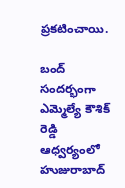ప్రకటించాయి.

బంద్ సందర్భంగా ఎమ్మెల్యే కౌశిక్ రెడ్డి ఆధ్వర్యంలో హుజురాబాద్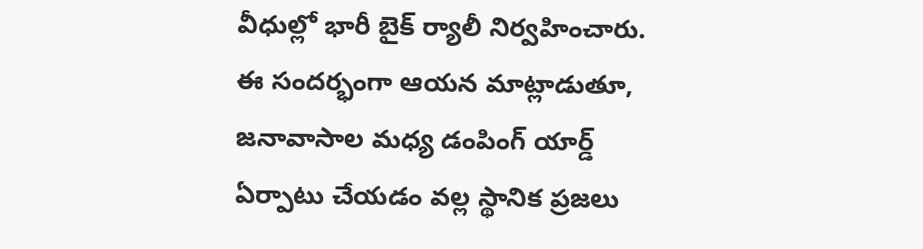వీధుల్లో భారీ బైక్ ర్యాలీ నిర్వహించారు. ఈ సందర్భంగా ఆయన మాట్లాడుతూ, జనావాసాల మధ్య డంపింగ్ యార్డ్ ఏర్పాటు చేయడం వల్ల స్థానిక ప్రజలు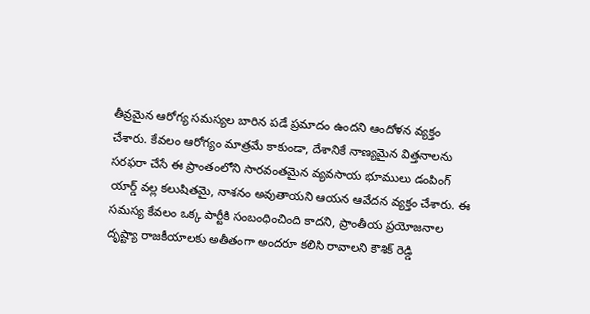తీవ్రమైన ఆరోగ్య సమస్యల బారిన పడే ప్రమాదం ఉందని ఆందోళన వ్యక్తం చేశారు. కేవలం ఆరోగ్యం మాత్రమే కాకుండా, దేశానికే నాణ్యమైన విత్తనాలను సరఫరా చేసే ఈ ప్రాంతంలోని సారవంతమైన వ్యవసాయ భూములు డంపింగ్ యార్డ్ వల్ల కలుషితమై, నాశనం అవుతాయని ఆయన ఆవేదన వ్యక్తం చేశారు. ఈ సమస్య కేవలం ఒక్క పార్టీకి సంబంధించింది కాదని, ప్రాంతీయ ప్రయోజనాల దృష్ట్యా రాజకీయాలకు అతీతంగా అందరూ కలిసి రావాలని కౌశిక్ రెడ్డి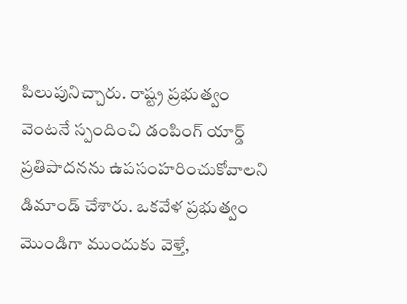పిలుపునిచ్చారు. రాష్ట్ర ప్రభుత్వం వెంటనే స్పందించి డంపింగ్ యార్డ్ ప్రతిపాదనను ఉపసంహరించుకోవాలని డిమాండ్ చేశారు. ఒకవేళ ప్రభుత్వం మొండిగా ముందుకు వెళ్తే,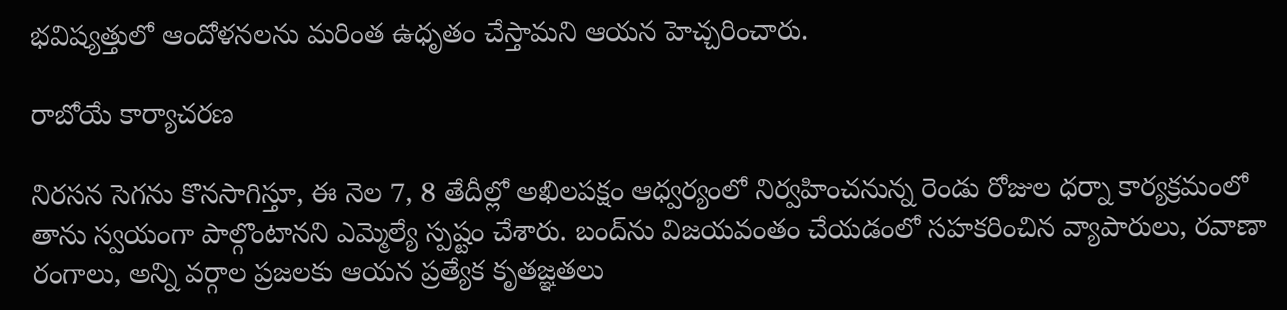భవిష్యత్తులో ఆందోళనలను మరింత ఉధృతం చేస్తామని ఆయ‌న హెచ్చరించారు.

రాబోయే కార్యాచరణ

నిరసన సెగను కొనసాగిస్తూ, ఈ నెల 7, 8 తేదీల్లో అఖిలపక్షం ఆధ్వర్యంలో నిర్వహించనున్న రెండు రోజుల ధర్నా కార్యక్రమంలో తాను స్వయంగా పాల్గొంటానని ఎమ్మెల్యే స్పష్టం చేశారు. బంద్‌ను విజయవంతం చేయడంలో సహకరించిన వ్యాపారులు, రవాణా రంగాలు, అన్ని వర్గాల ప్రజలకు ఆయన ప్రత్యేక కృతజ్ఞతలు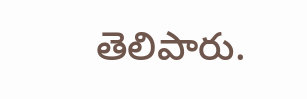తెలిపారు.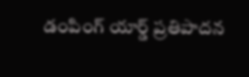డంపింగ్ యార్డ్ ప్రతిపాదన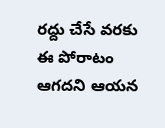రద్దు చేసే వరకు ఈ పోరాటం ఆగదని ఆయన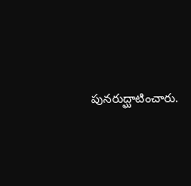పునరుద్ఘాటించారు.